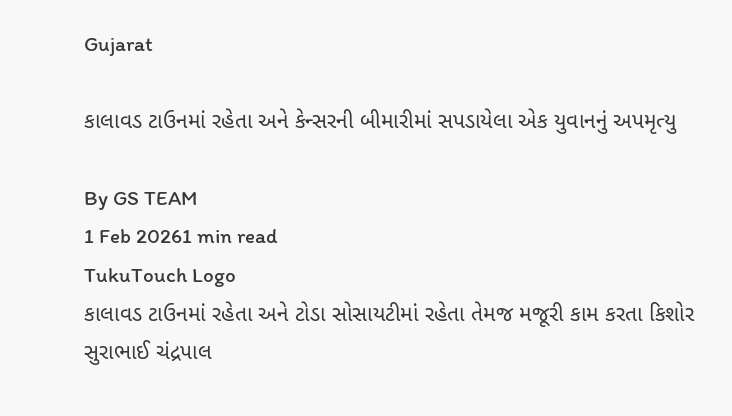Gujarat

કાલાવડ ટાઉનમાં રહેતા અને કેન્સરની બીમારીમાં સપડાયેલા એક યુવાનનું અપમૃત્યુ

By GS TEAM
1 Feb 20261 min read
TukuTouch Logo
કાલાવડ ટાઉનમાં રહેતા અને ટોડા સોસાયટીમાં રહેતા તેમજ મજૂરી કામ કરતા કિશોર સુરાભાઈ ચંદ્રપાલ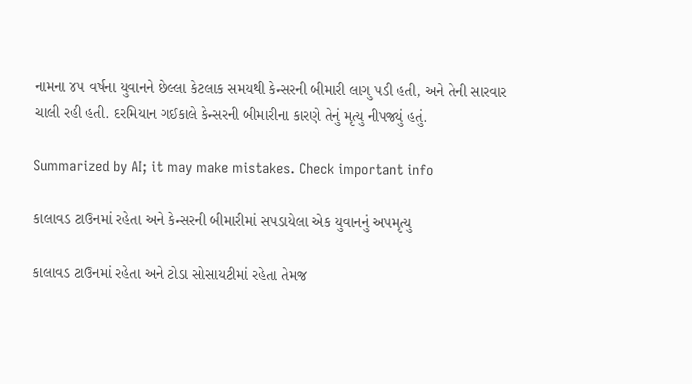નામના ૪૫ વર્ષના યુવાનને છેલ્લા કેટલાક સમયથી કેન્સરની બીમારી લાગુ પડી હતી, અને તેની સારવાર ચાલી રહી હતી. દરમિયાન ગઈકાલે કેન્સરની બીમારીના કારણે તેનું મૃત્યુ નીપજ્યું હતું.

Summarized by AI; it may make mistakes. Check important info

કાલાવડ ટાઉનમાં રહેતા અને કેન્સરની બીમારીમાં સપડાયેલા એક યુવાનનું અપમૃત્યુ

કાલાવડ ટાઉનમાં રહેતા અને ટોડા સોસાયટીમાં રહેતા તેમજ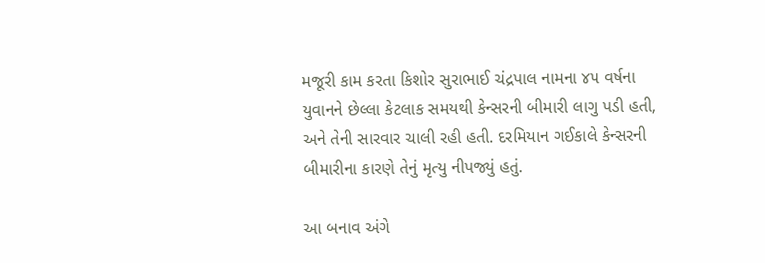મજૂરી કામ કરતા કિશોર સુરાભાઈ ચંદ્રપાલ નામના ૪૫ વર્ષના યુવાનને છેલ્લા કેટલાક સમયથી કેન્સરની બીમારી લાગુ પડી હતી, અને તેની સારવાર ચાલી રહી હતી. દરમિયાન ગઈકાલે કેન્સરની બીમારીના કારણે તેનું મૃત્યુ નીપજ્યું હતું.

આ બનાવ અંગે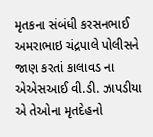મૃતકના સંબંધી કરસનભાઈ અમરાભાઇ ચંદ્રપાલે પોલીસને જાણ કરતાં કાલાવડ ના એએસઆઈ વી.ડી. ઝાપડીયા એ તેઓના મૃતદેહનો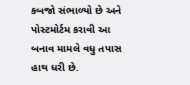કબજો સંભાળ્યો છે અને પોસ્ટમોર્ટમ કરાવી આ બનાવ મામલે વધુ તપાસ હાથ ધરી છે.